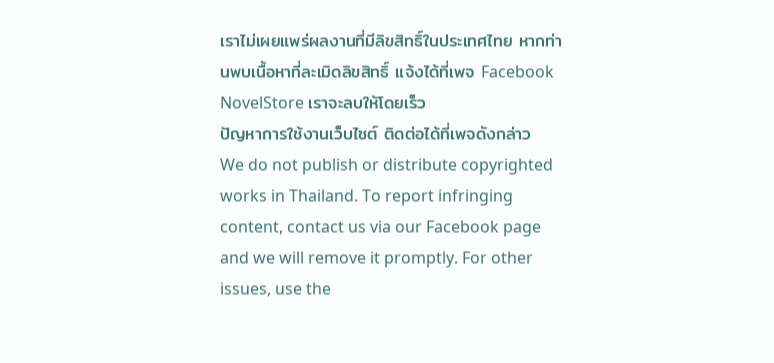เราไม่เผยแพร่ผลงานที่มีลิขสิทธิ์ในประเทศไทย หากท่านพบเนื้อหาที่ละเมิดลิขสิทธิ์ แจ้งได้ที่เพจ Facebook NovelStore เราจะลบให้โดยเร็ว
ปัญหาการใช้งานเว็บไซต์ ติดต่อได้ที่เพจดังกล่าว
We do not publish or distribute copyrighted works in Thailand. To report infringing content, contact us via our Facebook page and we will remove it promptly. For other issues, use the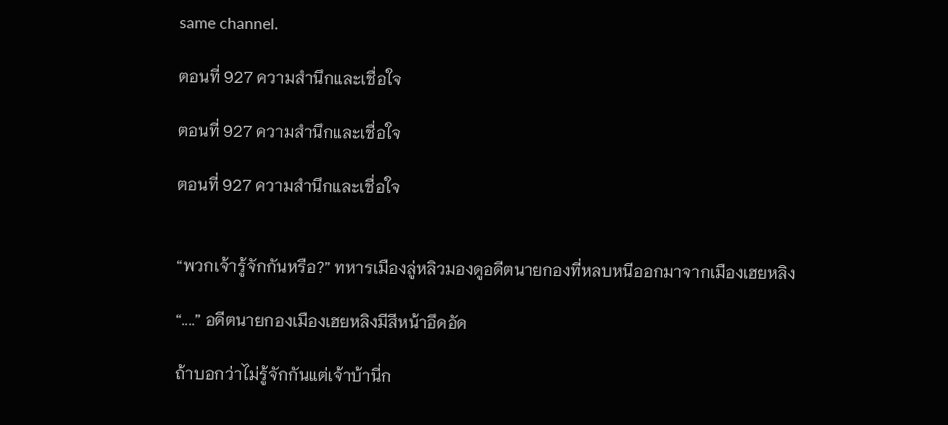same channel.

ตอนที่ 927 ความสำนึกและเชื่อใจ

ตอนที่ 927 ความสำนึกและเชื่อใจ

ตอนที่ 927 ความสำนึกและเชื่อใจ


“พวกเจ้ารู้จักกันหรือ?” ทหารเมืองลู่หลิวมองดูอดีตนายกองที่หลบหนีออกมาจากเมืองเฮยหลิง

“....” อดีตนายกองเมืองเฮยหลิงมีสีหน้าอึดอัด

ถ้าบอกว่าไม่รู้จักกันแต่เจ้าบ้านี่ก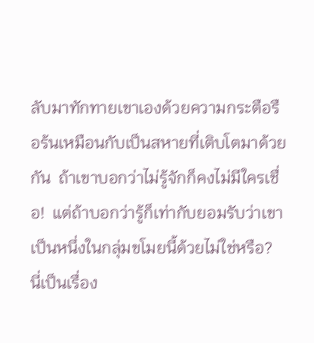ลับมาทักทายเขาเองด้วยความกระตือรือร้นเหมือนกับเป็นสหายที่เติบโตมาด้วยกัน  ถ้าเขาบอกว่าไม่รู้จักก็คงไม่มีใครเชื่อ!  แต่ถ้าบอกว่ารู้ก็เท่ากับยอมรับว่าเขาเป็นหนึ่งในกลุ่มขโมยนี้ด้วยไม่ใช่หรือ?  นี่เป็นเรื่อง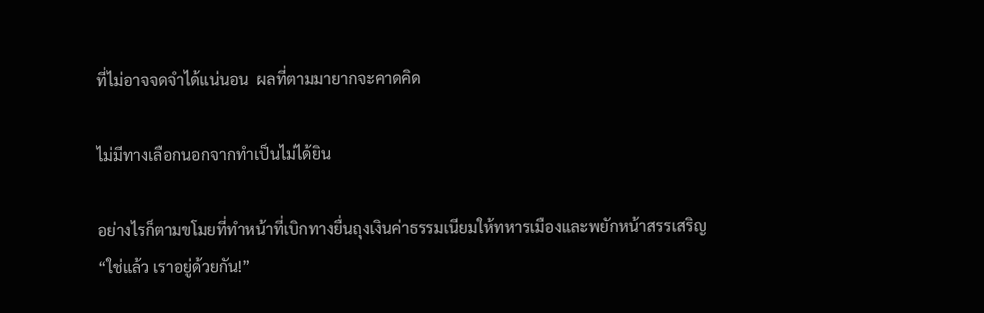ที่ไม่อาจจดจำได้แน่นอน  ผลที่ตามมายากจะคาดคิด

ไม่มีทางเลือกนอกจากทำเป็นไม่ได้ยิน

อย่างไรก็ตามขโมยที่ทำหน้าที่เบิกทางยื่นถุงเงินค่าธรรมเนียมให้ทหารเมืองและพยักหน้าสรรเสริญ  “ใช่แล้ว เราอยู่ด้วยกัน!”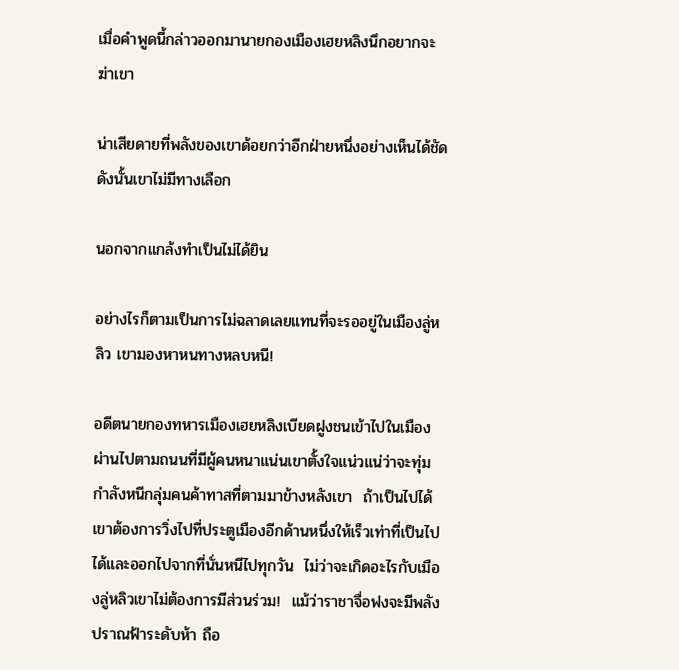เมื่อคำพูดนี้กล่าวออกมานายกองเมืองเฮยหลิงนึกอยากจะฆ่าเขา

น่าเสียดายที่พลังของเขาด้อยกว่าอีกฝ่ายหนึ่งอย่างเห็นได้ชัด  ดังนั้นเขาไม่มีทางเลือก

นอกจากแกล้งทำเป็นไม่ได้ยิน

อย่างไรก็ตามเป็นการไม่ฉลาดเลยแทนที่จะรออยู่ในเมืองลู่หลิว เขามองหาหนทางหลบหนี!

อดีตนายกองทหารเมืองเฮยหลิงเบียดฝูงชนเข้าไปในเมืองผ่านไปตามถนนที่มีผู้คนหนาแน่นเขาตั้งใจแน่วแน่ว่าจะทุ่มกำลังหนีกลุ่มคนค้าทาสที่ตามมาข้างหลังเขา  ถ้าเป็นไปได้เขาต้องการวิ่งไปที่ประตูเมืองอีกด้านหนึ่งให้เร็วเท่าที่เป็นไปได้และออกไปจากที่นั่นหนีไปทุกวัน  ไม่ว่าจะเกิดอะไรกับเมืองลู่หลิวเขาไม่ต้องการมีส่วนร่วม!  แม้ว่าราชาจื่อฟงจะมีพลังปราณฟ้าระดับห้า ถือ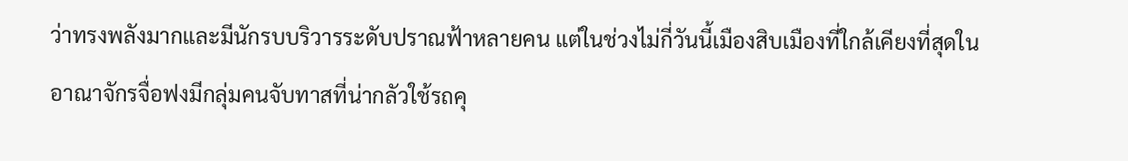ว่าทรงพลังมากและมีนักรบบริวารระดับปราณฟ้าหลายคน แต่ในช่วงไม่กี่วันนี้เมืองสิบเมืองที่ใกล้เคียงที่สุดในอาณาจักรจื่อฟงมีกลุ่มคนจับทาสที่น่ากลัวใช้รถคุ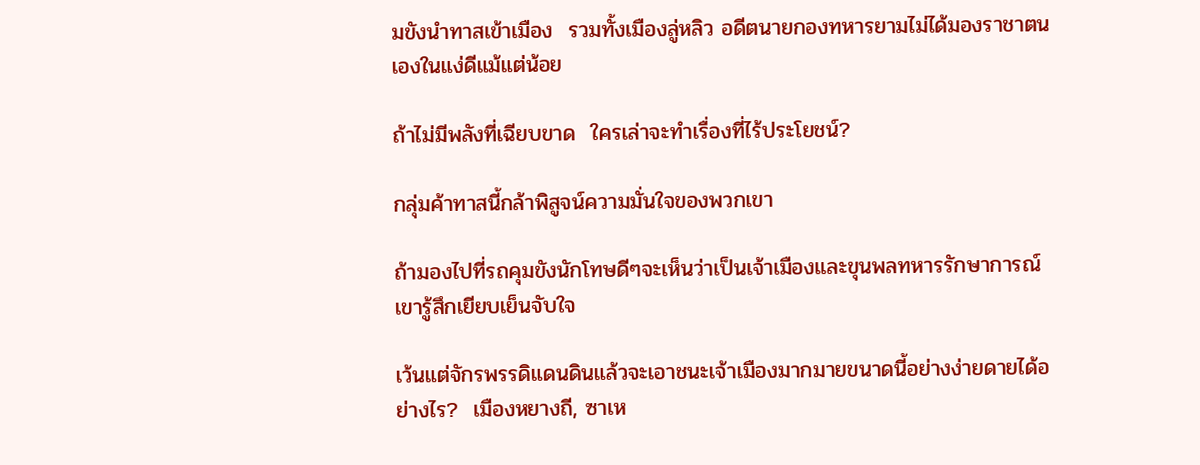มขังนำทาสเข้าเมือง  รวมทั้งเมืองลู่หลิว อดีตนายกองทหารยามไม่ได้มองราชาตนเองในแง่ดีแม้แต่น้อย

ถ้าไม่มีพลังที่เฉียบขาด  ใครเล่าจะทำเรื่องที่ไร้ประโยชน์?

กลุ่มค้าทาสนี้กล้าพิสูจน์ความมั่นใจของพวกเขา

ถ้ามองไปที่รถคุมขังนักโทษดีๆจะเห็นว่าเป็นเจ้าเมืองและขุนพลทหารรักษาการณ์ เขารู้สึกเยียบเย็นจับใจ

เว้นแต่จักรพรรดิแดนดินแล้วจะเอาชนะเจ้าเมืองมากมายขนาดนี้อย่างง่ายดายได้อย่างไร?  เมืองหยางถี, ซาเห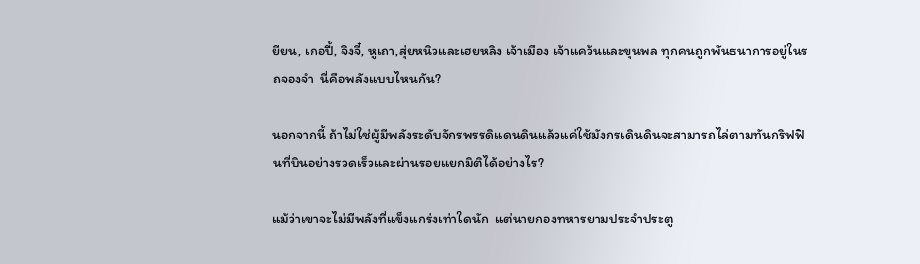ยียน, เกอปี้, จิงจี๋, หูเถา,สุ่ยหนิวและเฮยหลิง เจ้าเมือง เจ้าแคว้นและขุนพล ทุกคนถูกพันธนาการอยู่ในรถจองจำ  นี่คือพลังแบบไหนกัน?

นอกจากนี้ ถ้าไม่ใช่ผู้มีพลังระดับจักรพรรดิแดนดินแล้วแค่ใช้มังกรเดินดินจะสามารถไล่ตามทันกริฟฟินที่บินอย่างรวดเร็วและผ่านรอยแยกมิติได้อย่างไร?

แม้ว่าเขาจะไม่มีพลังที่แข็งแกร่งเท่าใดนัก  แต่นายกองทหารยามประจำประตู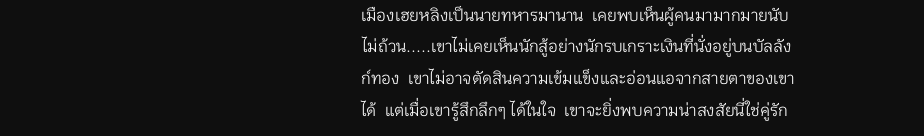เมืองเฮยหลิงเป็นนายทหารมานาน  เคยพบเห็นผู้คนมามากมายนับไม่ถ้วน.....เขาไม่เคยเห็นนักสู้อย่างนักรบเกราะเงินที่นั่งอยู่บนบัลลังก์ทอง  เขาไม่อาจตัดสินความเข้มแข็งและอ่อนแอจากสายตาของเขาได้  แต่เมื่อเขารู้สึกลึกๆ ได้ในใจ  เขาจะยิ่งพบความน่าสงสัยนี่ใช่คู่รัก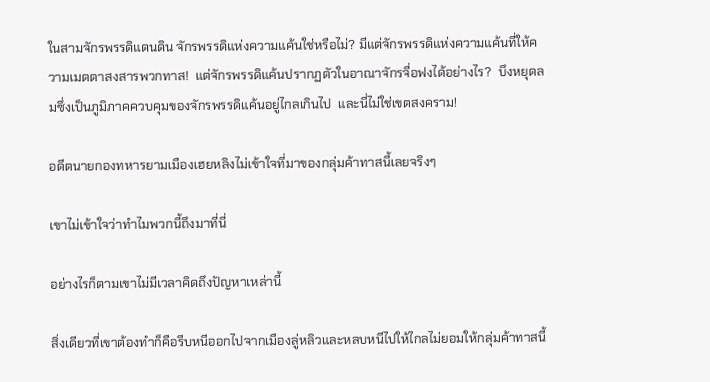ในสามจักรพรรดิแดนดิน จักรพรรดิแห่งความแค้นใช่หรือไม่? มีแต่จักรพรรดิแห่งความแค้นที่ให้ความเมตตาสงสารพวกทาส!  แต่จักรพรรดิแค้นปรากฏตัวในอาณาจักรจื่อฟงได้อย่างไร?  บึงหยุดลมซึ่งเป็นภูมิภาคควบคุมของจักรพรรดิแค้นอยู่ไกลเกินไป  และนี่ไม่ใช่เขตสงคราม!

อดีตนายกองทหารยามเมืองเฮยหลิงไม่เข้าใจที่มาของกลุ่มค้าทาสนี้เลยจริงๆ

เขาไม่เข้าใจว่าทำไมพวกนี้ถึงมาที่นี่

อย่างไรก็ตามเขาไม่มีเวลาคิดถึงปัญหาเหล่านี้

สิ่งเดียวที่เขาต้องทำก็คือรีบหนีออกไปจากเมืองลู่หลิวและหลบหนีไปให้ไกลไม่ยอมให้กลุ่มค้าทาสนี้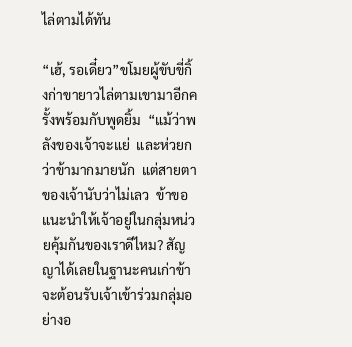ไล่ตามได้ทัน

“เฮ้, รอเดี๋ยว”ขโมยผู้ขับขี่กิ้งก่าขายาวไล่ตามเขามาอีกครั้งพร้อมกับพูดยิ้ม  “แม้ว่าพลังของเจ้าจะแย่  และห่วยกว่าข้ามากมายนัก  แต่สายตาของเจ้านับว่าไม่เลว  ข้าขอแนะนำให้เจ้าอยู่ในกลุ่มหน่วยคุ้มกันของเราดีไหม? สัญญาได้เลยในฐานะคนเก่าข้าจะต้อนรับเจ้าเข้าร่วมกลุ่มอย่างอ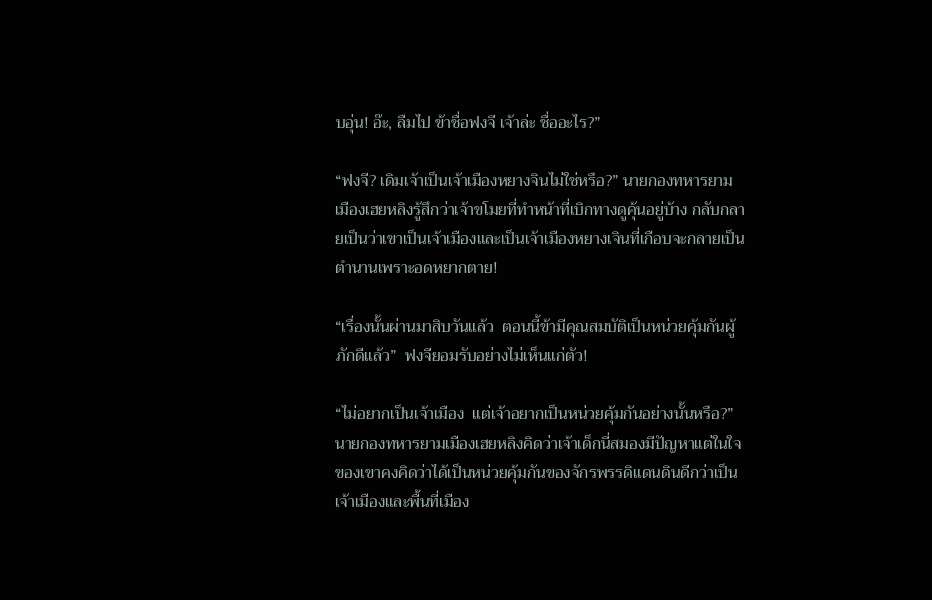บอุ่น! อ๊ะ, ลืมไป ข้าชื่อฟงจี เจ้าล่ะ ชื่ออะไร?”

“ฟงจี? เดิมเจ้าเป็นเจ้าเมืองหยางจินไม่ใช่หรือ?” นายกองทหารยามเมืองเฮยหลิงรู้สึกว่าเจ้าขโมยที่ทำหน้าที่เบิกทางดูคุ้นอยู่บ้าง กลับกลายเป็นว่าเขาเป็นเจ้าเมืองและเป็นเจ้าเมืองหยางเจินที่เกือบจะกลายเป็นตำนานเพราะอดหยากตาย!

“เรื่องนั้นผ่านมาสิบวันแล้ว  ตอนนี้ข้ามีคุณสมบัติเป็นหน่วยคุ้มกันผู้ภักดีแล้ว”  ฟงจียอมรับอย่างไม่เห็นแก่ตัว!

“ไม่อยากเป็นเจ้าเมือง  แต่เจ้าอยากเป็นหน่วยคุ้มกันอย่างนั้นหรือ?”นายกองทหารยามเมืองเฮยหลิงคิดว่าเจ้าเด็กนี่สมองมีปัญหาแต่ในใจของเขาคงคิดว่าได้เป็นหน่วยคุ้มกันของจักรพรรดิแดนดินดีกว่าเป็นเจ้าเมืองและพื้นที่เมือง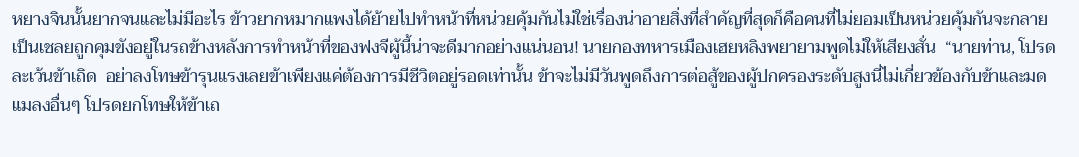หยางจินนั้นยากจนและไม่มีอะไร ข้าวยากหมากแพงได้ย้ายไปทำหน้าที่หน่วยคุ้มกันไม่ใช่เรื่องน่าอายสิ่งที่สำคัญที่สุดก็คือคนที่ไม่ยอมเป็นหน่วยคุ้มกันจะกลายเป็นเชลยถูกคุมขังอยู่ในรถข้างหลังการทำหน้าที่ของฟงจีผู้นี้น่าจะดีมากอย่างแน่นอน! นายกองทหารเมืองเฮยหลิงพยายามพูดไม่ให้เสียงสั่น  “นายท่าน, โปรดละเว้นข้าเถิด  อย่าลงโทษข้ารุนแรงเลยข้าเพียงแค่ต้องการมีชีวิตอยู่รอดเท่านั้น ข้าจะไม่มีวันพูดถึงการต่อสู้ของผู้ปกครองระดับสูงนี่ไม่เกี่ยวข้องกับข้าและมดแมลงอื่นๆ โปรดยกโทษให้ข้าเถ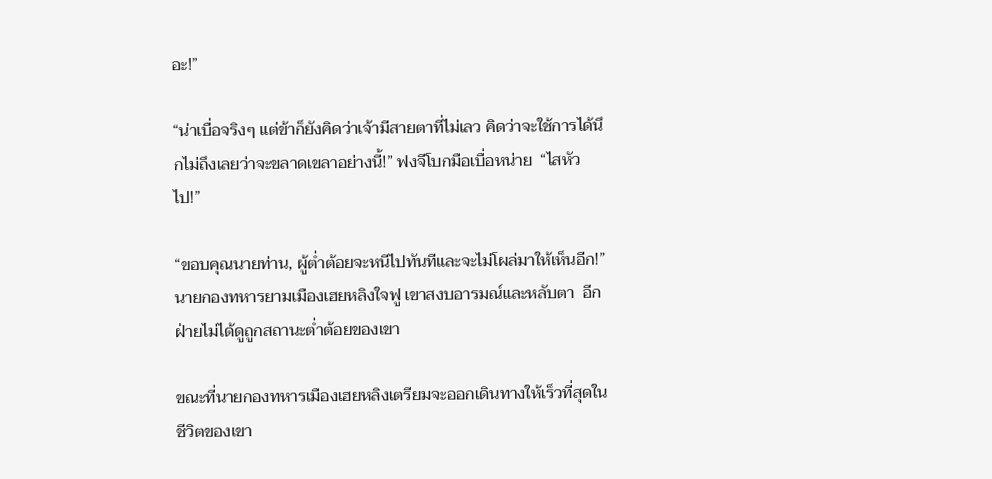อะ!”

“น่าเบื่อจริงๆ แต่ข้าก็ยังคิดว่าเจ้ามีสายตาที่ไม่เลว คิดว่าจะใช้การได้นึกไม่ถึงเลยว่าจะขลาดเขลาอย่างนี้!” ฟงจีโบกมือเบื่อหน่าย  “ไสหัวไป!”

“ขอบคุณนายท่าน, ผู้ต่ำต้อยจะหนีไปทันทีและจะไม่โผล่มาให้เห็นอีก!” นายกองทหารยามเมืองเฮยหลิงใจฟู เขาสงบอารมณ์และหลับตา  อีกฝ่ายไม่ได้ดูถูกสถานะต่ำต้อยของเขา

ขณะที่นายกองทหารเมืองเฮยหลิงเตรียมจะออกเดินทางให้เร็วที่สุดในชีวิตของเขา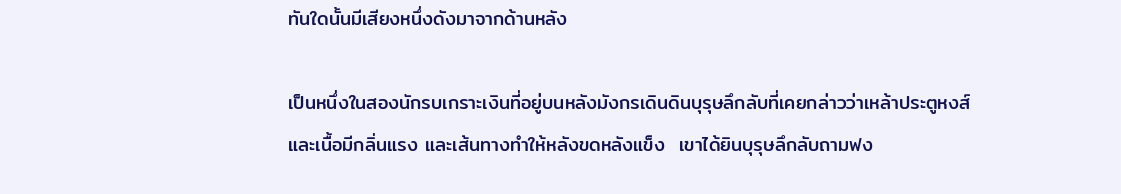ทันใดนั้นมีเสียงหนึ่งดังมาจากด้านหลัง

เป็นหนึ่งในสองนักรบเกราะเงินที่อยู่บนหลังมังกรเดินดินบุรุษลึกลับที่เคยกล่าวว่าเหล้าประตูหงส์และเนื้อมีกลิ่นแรง และเส้นทางทำให้หลังขดหลังแข็ง  เขาได้ยินบุรุษลึกลับถามฟง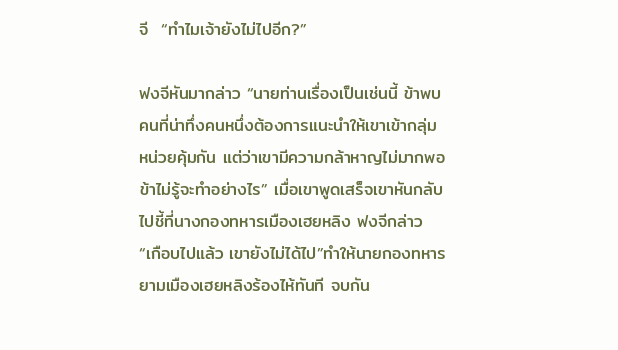จี  “ทำไมเจ้ายังไม่ไปอีก?”

ฟงจีหันมากล่าว “นายท่านเรื่องเป็นเช่นนี้ ข้าพบคนที่น่าทึ่งคนหนึ่งต้องการแนะนำให้เขาเข้ากลุ่มหน่วยคุ้มกัน แต่ว่าเขามีความกล้าหาญไม่มากพอข้าไม่รู้จะทำอย่างไร” เมื่อเขาพูดเสร็จเขาหันกลับไปชี้ที่นางกองทหารเมืองเฮยหลิง ฟงจีกล่าว “เกือบไปแล้ว เขายังไม่ได้ไป”ทำให้นายกองทหารยามเมืองเฮยหลิงร้องไห้ทันที จบกัน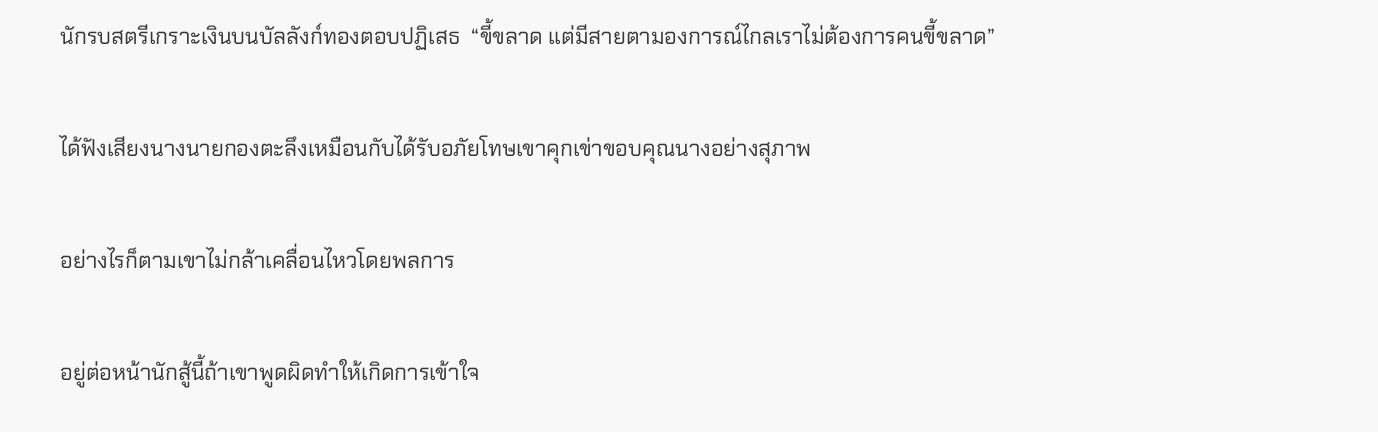นักรบสตรีเกราะเงินบนบัลลังก์ทองตอบปฏิเสธ  “ขี้ขลาด แต่มีสายตามองการณ์ไกลเราไม่ต้องการคนขี้ขลาด”

ได้ฟังเสียงนางนายกองตะลึงเหมือนกับได้รับอภัยโทษเขาคุกเข่าขอบคุณนางอย่างสุภาพ

อย่างไรก็ตามเขาไม่กล้าเคลื่อนไหวโดยพลการ

อยู่ต่อหน้านักสู้นี้ถ้าเขาพูดผิดทำให้เกิดการเข้าใจ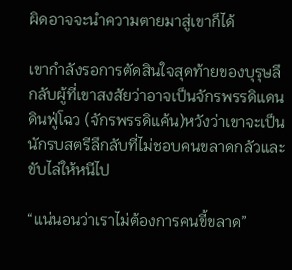ผิดอาจจะนำความตายมาสู่เขาก็ได้

เขากำลังรอการตัดสินใจสุดท้ายของบุรุษลึกลับผู้ที่เขาสงสัยว่าอาจเป็นจักรพรรดิแดนดินฟู่โฉว (จักรพรรดิแค้น)หวังว่าเขาจะเป็นนักรบสตรีลึกลับที่ไม่ชอบคนขลาดกลัวและขับไล่ให้หนีไป

“แน่นอนว่าเราไม่ต้องการคนขี้ขลาด”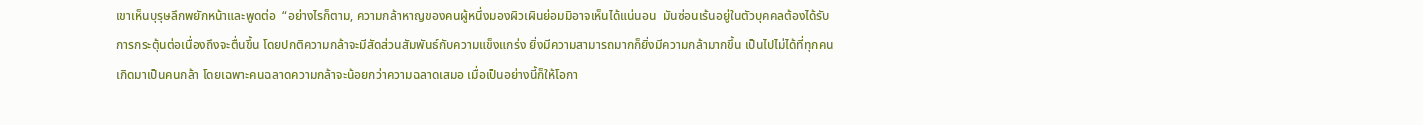เขาเห็นบุรุษลึกพยักหน้าและพูดต่อ  “อย่างไรก็ตาม, ความกล้าหาญของคนผู้หนึ่งมองผิวเผินย่อมมิอาจเห็นได้แน่นอน  มันซ่อนเร้นอยู่ในตัวบุคคลต้องได้รับการกระตุ้นต่อเนื่องถึงจะตื่นขึ้น โดยปกติความกล้าจะมีสัดส่วนสัมพันธ์กับความแข็งแกร่ง ยิ่งมีความสามารถมากก็ยิ่งมีความกล้ามากขึ้น เป็นไปไม่ได้ที่ทุกคนเกิดมาเป็นคนกล้า โดยเฉพาะคนฉลาดความกล้าจะน้อยกว่าความฉลาดเสมอ เมื่อเป็นอย่างนี้ก็ให้โอกา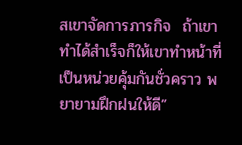สเขาจัดการภารกิจ  ถ้าเขาทำได้สำเร็จก็ให้เขาทำหน้าที่เป็นหน่วยคุ้มกันชั่วคราว พยายามฝึกฝนให้ดี”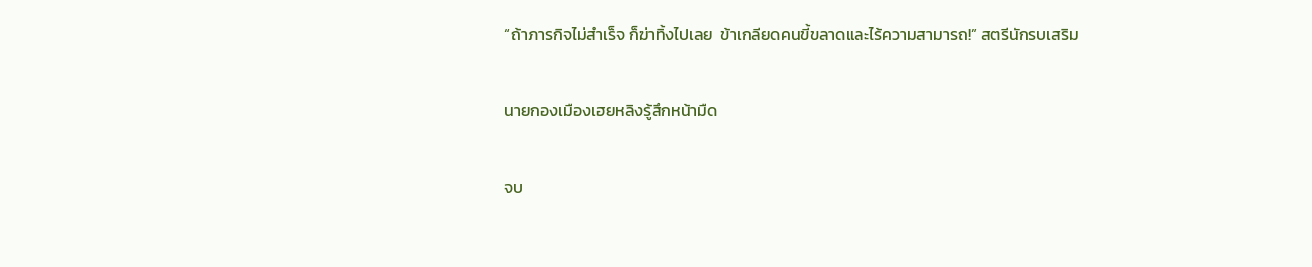“ถ้าภารกิจไม่สำเร็จ ก็ฆ่าทิ้งไปเลย  ข้าเกลียดคนขี้ขลาดและไร้ความสามารถ!” สตรีนักรบเสริม

นายกองเมืองเฮยหลิงรู้สึกหน้ามืด

จบ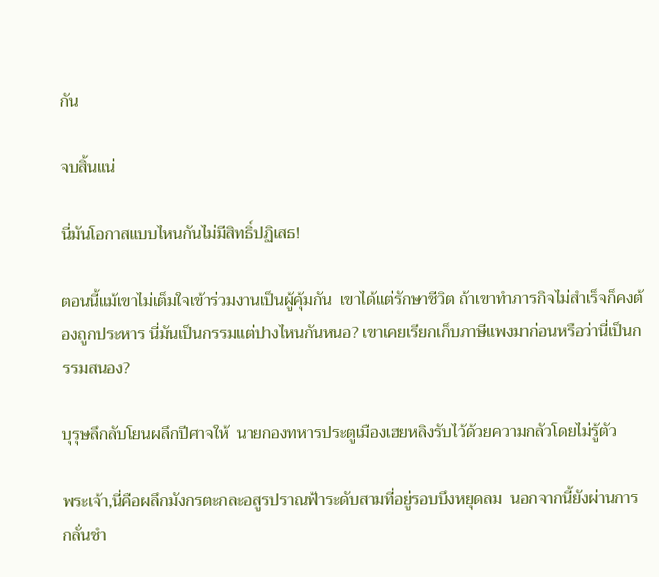กัน

จบสิ้นแน่

นี่มันโอกาสแบบไหนกันไม่มีสิทธิ์ปฏิเสธ!

ตอนนี้แม้เขาไม่เต็มใจเข้าร่วมงานเป็นผู้คุ้มกัน  เขาได้แต่รักษาชีวิต ถ้าเขาทำภารกิจไม่สำเร็จก็คงต้องถูกประหาร นี่มันเป็นกรรมแต่ปางไหนกันหนอ? เขาเคยเรียกเก็บภาษีแพงมาก่อนหรือว่านี่เป็นกรรมสนอง?

บุรุษลึกลับโยนผลึกปีศาจให้  นายกองทหารประตูเมืองเฮยหลิงรับไว้ด้วยความกลัวโดยไม่รู้ตัว

พระเจ้า,นี่คือผลึกมังกรตะกละอสูรปราณฟ้าระดับสามที่อยู่รอบบึงหยุดลม  นอกจากนี้ยังผ่านการกลั่นชำ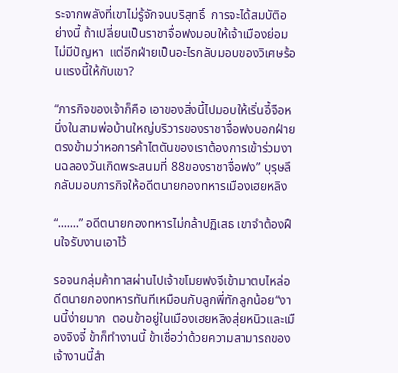ระจากพลังที่เขาไม่รู้จักจนบริสุทธิ์  การจะได้สมบัติอย่างนี้ ถ้าเปลี่ยนเป็นราชาจื่อฟงมอบให้เจ้าเมืองย่อมไม่มีปัญหา  แต่อีกฝ่ายเป็นอะไรกลับมอบของวิเศษร้อนแรงนี้ให้กับเขา?

“ภารกิจของเจ้าก็คือ เอาของสิ่งนี้ไปมอบให้เริ่นอี้จือหนึ่งในสามพ่อบ้านใหญ่บริวารของราชาจื่อฟงบอกฝ่ายตรงข้ามว่าหอการค้าไตตันของเราต้องการเข้าร่วมงานฉลองวันเกิดพระสนมที่ 88ของราชาจื่อฟง” บุรุษลึกลับมอบภารกิจให้อดีตนายกองทหารเมืองเฮยหลิง

“.......” อดีตนายกองทหารไม่กล้าปฏิเสธ เขาจำต้องฝืนใจรับงานเอาไว้

รอจนกลุ่มค้าทาสผ่านไปเจ้าขโมยฟงจีเข้ามาตบไหล่อดีตนายกองทหารทันทีเหมือนกับลูกพี่ทักลูกน้อย“งานนี้ง่ายมาก  ตอนข้าอยู่ในเมืองเฮยหลิงสุ่ยหนิวและเมืองจิงจี๋ ข้าก็ทำงานนี้ ข้าเชื่อว่าด้วยความสามารถของเจ้างานนี้สำ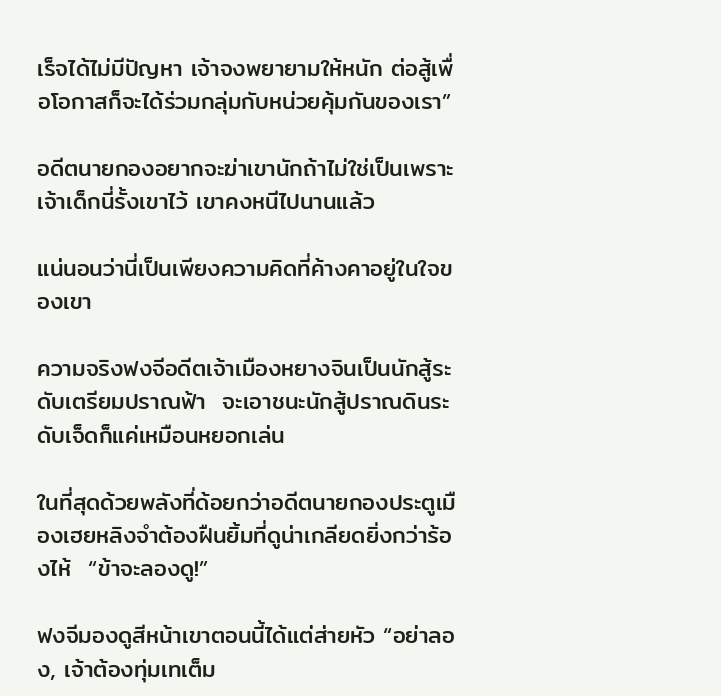เร็จได้ไม่มีปัญหา เจ้าจงพยายามให้หนัก ต่อสู้เพื่อโอกาสก็จะได้ร่วมกลุ่มกับหน่วยคุ้มกันของเรา”

อดีตนายกองอยากจะฆ่าเขานักถ้าไม่ใช่เป็นเพราะเจ้าเด็กนี่รั้งเขาไว้ เขาคงหนีไปนานแล้ว

แน่นอนว่านี่เป็นเพียงความคิดที่ค้างคาอยู่ในใจของเขา

ความจริงฟงจีอดีตเจ้าเมืองหยางจินเป็นนักสู้ระดับเตรียมปราณฟ้า  จะเอาชนะนักสู้ปราณดินระดับเจ็ดก็แค่เหมือนหยอกเล่น

ในที่สุดด้วยพลังที่ด้อยกว่าอดีตนายกองประตูเมืองเฮยหลิงจำต้องฝืนยิ้มที่ดูน่าเกลียดยิ่งกว่าร้องไห้  “ข้าจะลองดู!”

ฟงจีมองดูสีหน้าเขาตอนนี้ได้แต่ส่ายหัว “อย่าลอง, เจ้าต้องทุ่มเทเต็ม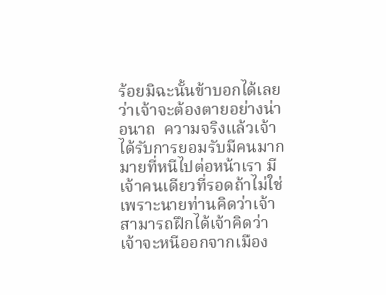ร้อยมิฉะนั้นข้าบอกได้เลยว่าเจ้าจะต้องตายอย่างน่าอนาถ  ความจริงแล้วเจ้าได้รับการยอมรับมีคนมากมายที่หนีไปต่อหน้าเรา มีเจ้าคนเดียวที่รอดถ้าไม่ใช่เพราะนายท่านคิดว่าเจ้าสามารถฝึกได้เจ้าคิดว่าเจ้าจะหนีออกจากเมือง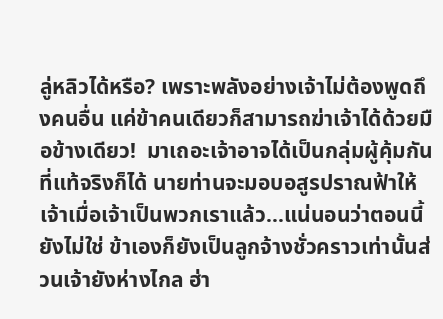ลู่หลิวได้หรือ? เพราะพลังอย่างเจ้าไม่ต้องพูดถึงคนอื่น แค่ข้าคนเดียวก็สามารถฆ่าเจ้าได้ด้วยมือข้างเดียว!  มาเถอะเจ้าอาจได้เป็นกลุ่มผู้คุ้มกันที่แท้จริงก็ได้ นายท่านจะมอบอสูรปราณฟ้าให้เจ้าเมื่อเจ้าเป็นพวกเราแล้ว...แน่นอนว่าตอนนี้ยังไม่ใช่ ข้าเองก็ยังเป็นลูกจ้างชั่วคราวเท่านั้นส่วนเจ้ายังห่างไกล ฮ่า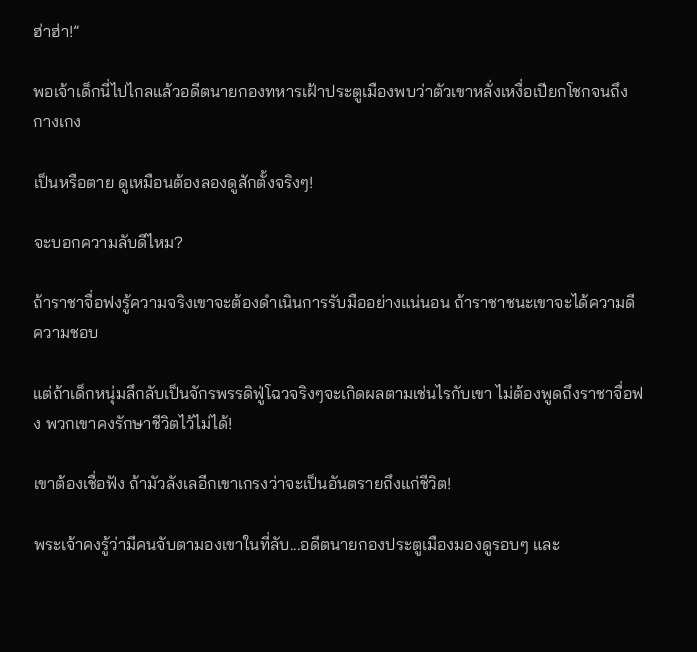ฮ่าฮ่า!”

พอเจ้าเด็กนี่ไปไกลแล้วอดีตนายกองทหารเฝ้าประตูเมืองพบว่าตัวเขาหลั่งเหงื่อเปียกโชกจนถึงกางเกง

เป็นหรือตาย ดูเหมือนต้องลองดูสักตั้งจริงๆ!

จะบอกความลับดีไหม?

ถ้าราชาจื่อฟงรู้ความจริงเขาจะต้องดำเนินการรับมืออย่างแน่นอน ถ้าราชาชนะเขาจะได้ความดีความชอบ

แต่ถ้าเด็กหนุ่มลึกลับเป็นจักรพรรดิฟู่โฉวจริงๆจะเกิดผลตามเช่นไรกับเขา ไม่ต้องพูดถึงราชาจื่อฟง พวกเขาคงรักษาชีวิตไว้ไม่ได้!

เขาต้องเชื่อฟัง ถ้ามัวลังเลอีกเขาเกรงว่าจะเป็นอันตรายถึงแก่ชีวิต!

พระเจ้าคงรู้ว่ามีคนจับตามองเขาในที่ลับ...อดีตนายกองประตูเมืองมองดูรอบๆ และ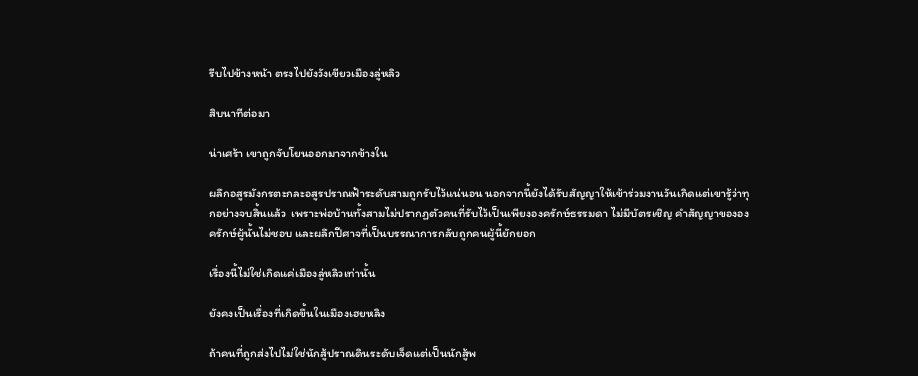รีบไปข้างหน้า ตรงไปยังวังเขียวเมืองลู่หลิว

สิบนาทีต่อมา

น่าเศร้า เขาถูกจับโยนออกมาจากข้างใน

ผลึกอสูรมังกรตะกละอสูรปราณฟ้าระดับสามถูกรับไว้แน่นอน นอกจากนี้ยังได้รับสัญญาให้เข้าร่วมงานวันเกิดแต่เขารู้ว่าทุกอย่างจบสิ้นแล้ว  เพราะพ่อบ้านทั้งสามไม่ปรากฏตัวคนที่รับไว้เป็นเพียงองครักษ์ธรรมดา ไม่มีบัตรเชิญ คำสัญญาขององครักษ์ผู้นั้นไม่ชอบ และผลึกปีศาจที่เป็นบรรณาการกลับถูกคนผู้นี้ยักยอก

เรื่องนี้ไม่ใช่เกิดแค่เมืองลู่หลิวเท่านั้น

ยังคงเป็นเรื่องที่เกิดขึ้นในเมืองเฮยหลิง

ถ้าคนที่ถูกส่งไปไม่ใช่นักสู้ปราณดินระดับเจ็ดแต่เป็นนักสู้พ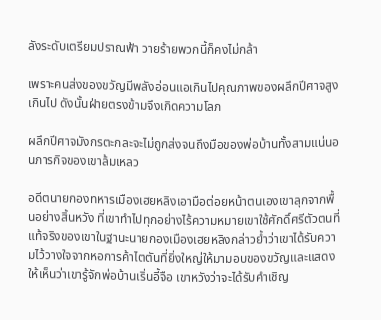ลังระดับเตรียมปราณฟ้า วายร้ายพวกนี้ก็คงไม่กล้า

เพราะคนส่งของขวัญมีพลังอ่อนแอเกินไปคุณภาพของผลึกปีศาจสูงเกินไป ดังนั้นฝ่ายตรงข้ามจึงเกิดความโลภ

ผลึกปีศาจมังกรตะกละจะไม่ถูกส่งจนถึงมือของพ่อบ้านทั้งสามแน่นอนภารกิจของเขาล้มเหลว

อดีตนายกองทหารเมืองเฮยหลิงเอามือต่อยหน้าตนเองเขาลุกจากพื้นอย่างสิ้นหวัง ที่เขาทำไปทุกอย่างไร้ความหมายเขาใช้ศักดิ์ศรีตัวตนที่แท้จริงของเขาในฐานะนายกองเมืองเฮยหลิงกล่าวย้ำว่าเขาได้รับความไว้วางใจจากหอการค้าไตตันที่ยิ่งใหญ่ให้มามอบของขวัญและแสดงให้เห็นว่าเขารู้จักพ่อบ้านเริ่นอี้จือ เขาหวังว่าจะได้รับคำเชิญ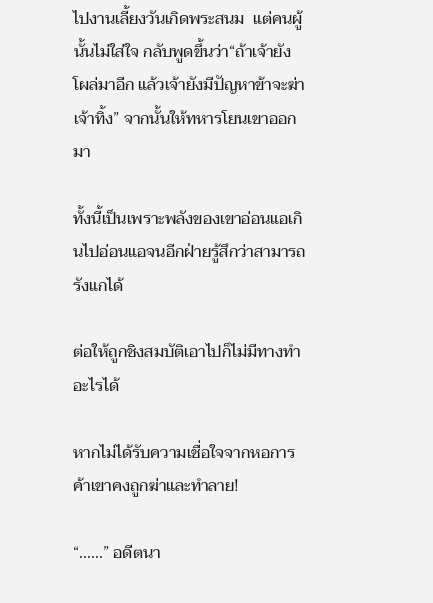ไปงานเลี้ยงวันเกิดพระสนม  แต่คนผู้นั้นไม่ใส่ใจ กลับพูดขึ้นว่า“ถ้าเจ้ายังโผล่มาอีก แล้วเจ้ายังมีปัญหาข้าจะฆ่าเจ้าทิ้ง” จากนั้นให้ทหารโยนเขาออกมา

ทั้งนี้เป็นเพราะพลังของเขาอ่อนแอเกินไปอ่อนแอจนอีกฝ่ายรู้สึกว่าสามารถรังแกได้

ต่อให้ถูกชิงสมบัติเอาไปก็ไม่มีทางทำอะไรได้

หากไม่ได้รับความเชื่อใจจากหอการค้าเขาคงถูกฆ่าและทำลาย!

“......” อดีตนา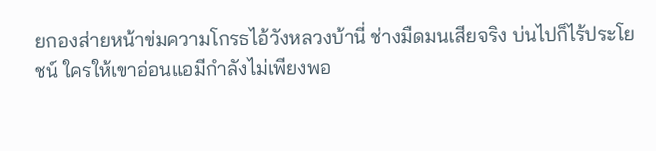ยกองส่ายหน้าข่มความโกรธไอ้วังหลวงบ้านี่ ช่างมืดมนเสียจริง บ่นไปก็ไร้ประโยชน์ ใครให้เขาอ่อนแอมีกำลังไม่เพียงพอ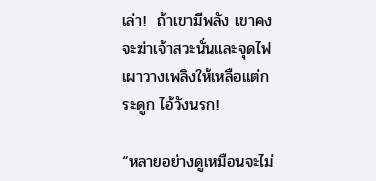เล่า!  ถ้าเขามีพลัง เขาคงจะฆ่าเจ้าสวะนั่นและจุดไฟเผาวางเพลิงให้เหลือแต่กระดูก ไอ้วังนรก!

“หลายอย่างดูเหมือนจะไม่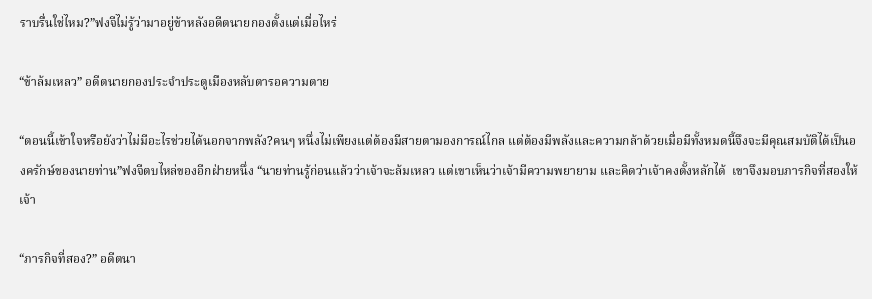ราบรื่นใช่ไหม?”ฟงจีไม่รู้ว่ามาอยู่ข้าหลังอดีตนายกองตั้งแต่เมื่อไหร่

“ข้าล้มเหลว” อดีตนายกองประจำประตูเมืองหลับตารอความตาย

“ตอนนี้เข้าใจหรือยังว่าไม่มีอะไรช่วยได้นอกจากพลัง?คนๆ หนึ่งไม่เพียงแต่ต้องมีสายตามองการณ์ไกล แต่ต้องมีพลังและความกล้าด้วยเมื่อมีทั้งหมดนี้จึงจะมีคุณสมบัติได้เป็นองครักษ์ของนายท่าน”ฟงจีตบไหล่ของอีกฝ่ายหนึ่ง “นายท่านรู้ก่อนแล้วว่าเจ้าจะล้มเหลว แต่เขาเห็นว่าเจ้ามีความพยายาม และคิดว่าเจ้าคงตั้งหลักได้  เขาจึงมอบภารกิจที่สองให้เจ้า

“ภารกิจที่สอง?” อดีตนา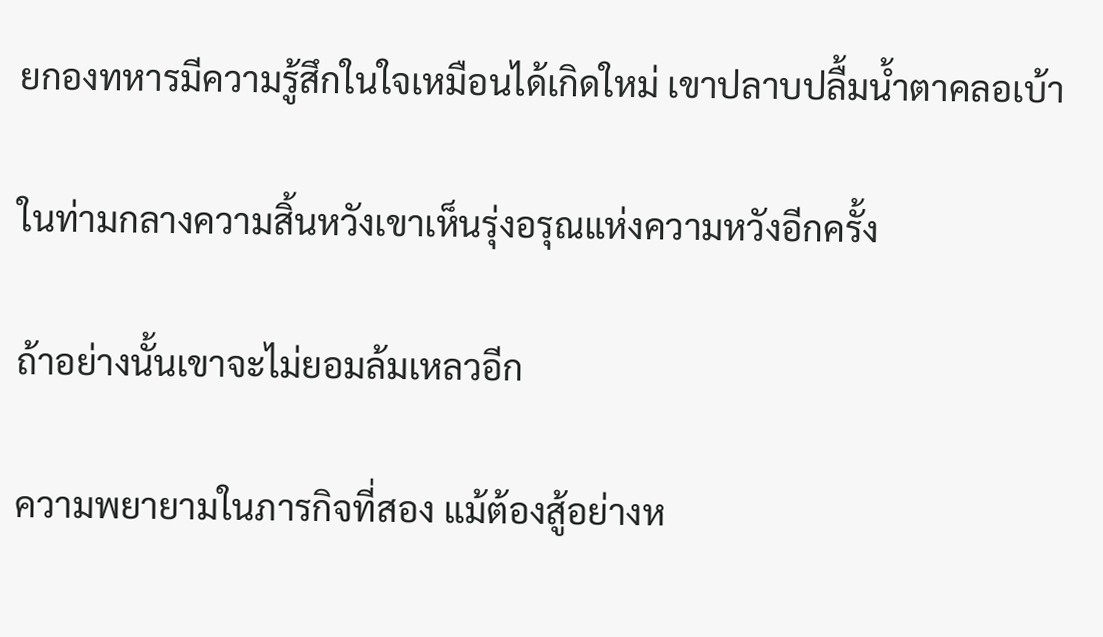ยกองทหารมีความรู้สึกในใจเหมือนได้เกิดใหม่ เขาปลาบปลื้มน้ำตาคลอเบ้า

ในท่ามกลางความสิ้นหวังเขาเห็นรุ่งอรุณแห่งความหวังอีกครั้ง

ถ้าอย่างนั้นเขาจะไม่ยอมล้มเหลวอีก

ความพยายามในภารกิจที่สอง แม้ต้องสู้อย่างห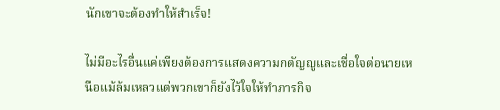นักเขาจะต้องทำให้สำเร็จ!

ไม่มีอะไรอื่นแค่เพียงต้องการแสดงความกตัญญูและเชื่อใจต่อนายเหนือแม้ล้มเหลวแต่พวกเขาก็ยังไว้ใจให้ทำภารกิจ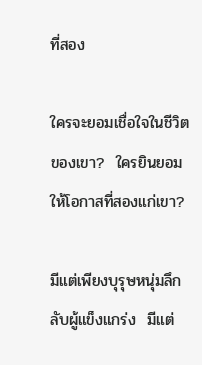ที่สอง

ใครจะยอมเชื่อใจในชีวิตของเขา?  ใครยินยอมให้โอกาสที่สองแก่เขา?

มีแต่เพียงบุรุษหนุ่มลึกลับผู้แข็งแกร่ง  มีแต่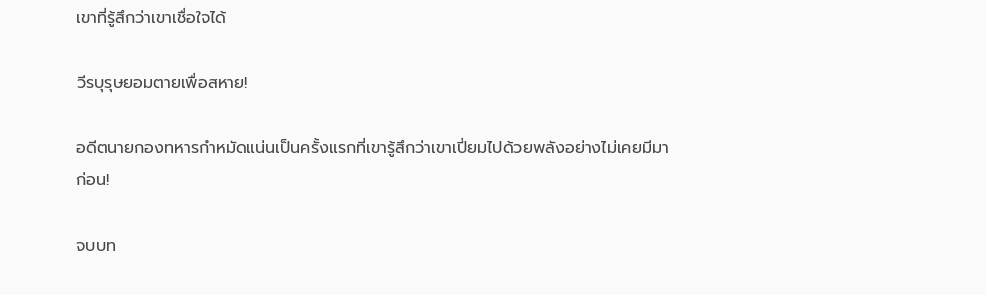เขาที่รู้สึกว่าเขาเชื่อใจได้

วีรบุรุษยอมตายเพื่อสหาย!

อดีตนายกองทหารกำหมัดแน่นเป็นครั้งแรกที่เขารู้สึกว่าเขาเปี่ยมไปด้วยพลังอย่างไม่เคยมีมาก่อน!

จบบท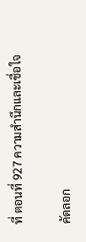ที่ ตอนที่ 927 ความสำนึกและเชื่อใจ

คัดลอก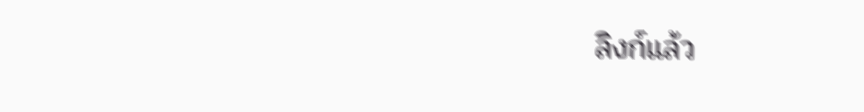ลิงก์แล้ว